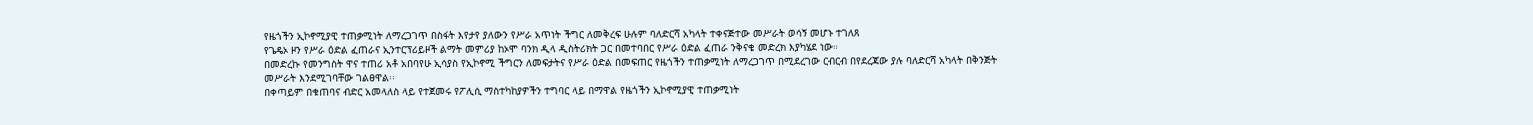የዜጎችን ኢኮኖሚያዊ ተጠቃሚነት ለማረጋገጥ በስፋት እየታየ ያለውን የሥራ አጥነት ችግር ለመቅረፍ ሁሉም ባለድርሻ አካላት ተቀናጅተው መሥራት ወሳኝ መሆኑ ተገለጸ
የጌዴኦ ዞን የሥራ ዕድል ፈጠራና ኢንተርፕሪይዞች ልማት መምሪያ ከኦሞ ባንክ ዲላ ዲስትሪክት ጋር በመተባበር የሥራ ዕድል ፈጠራ ንቅናቄ መድረክ እያካሄደ ነው።
በመድረኩ የመንግስት ዋና ተጠሪ አቶ አበባየሁ ኢሳያስ የኢኮኖሚ ችግርን ለመፍታትና የሥራ ዕድል በመፍጠር የዜጎችን ተጠቃሚነት ለማረጋገጥ በሚደረገው ርብርብ በየደረጃው ያሉ ባለድርሻ አካላት በቅንጅት መሥራት እንደሚገባቸው ገልፀዋል፡፡
በቀጣይም በቁጠባና ብድር አመላለስ ላይ የተጀመሩ የፖሊሲ ማስተካከያዎችን ተግባር ላይ በማዋል የዜጎችን ኢኮኖሚያዊ ተጠቃሚነት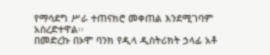የማሳደግ ሥራ ተጠናክሮ መቀጠል እንደሚገባም አስረድተዋል፡፡
በመድረኩ በኦሞ ባንክ የዲላ ዲስትሪክት ኃላፊ አቶ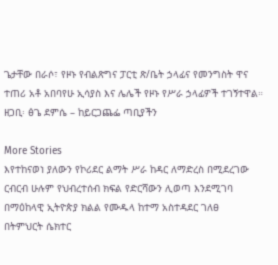ጌታቸው በራሶ፣ የዞኑ የብልጽግና ፓርቲ ጽ/ቤት ኃላፊና የመንግስት ዋና ተጠሪ አቶ አበባየሁ ኢሳያስ እና ሌሌች የዞኑ የሥራ ኃላፊዎች ተገኝተዋል።
ዘጋቢ፡ ፅጌ ደምሴ – ከይርጋጨፌ ጣቢያችን

More Stories
እየተከናወነ ያለውን የኮሪደር ልማት ሥራ ከዳር ለማድረስ በሚደረገው ርብርብ ሁሉም የህብረተሰብ ክፍል የድርሻውን ሊወጣ እንደሚገባ በማዕከላዊ ኢትዮጵያ ክልል የሙዱላ ከተማ አስተዳደር ገለፀ
በትምህርት ሴክተር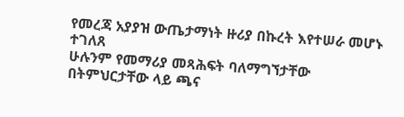የመረጃ አያያዝ ውጤታማነት ዙሪያ በኩረት እየተሠራ መሆኑ ተገለጸ
ሁሉንም የመማሪያ መጻሕፍት ባለማግኘታቸው በትምህርታቸው ላይ ጫና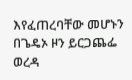እየፈጠረባቸው መሆኑን በጌዴኦ ዞን ይርጋጨፌ ወረዳ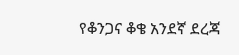የቆንጋና ቆቄ አንደኛ ደረጃ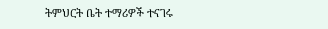ትምህርት ቤት ተማሪዎች ተናገሩ